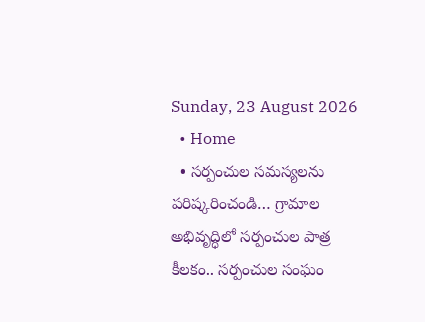Sunday, 23 August 2026
  • Home
  • సర్పంచుల సమస్యలను పరిష్కరించండి… గ్రామాల అభివృద్ధిలో సర్పంచుల పాత్ర కీలకం.. సర్పంచుల సంఘం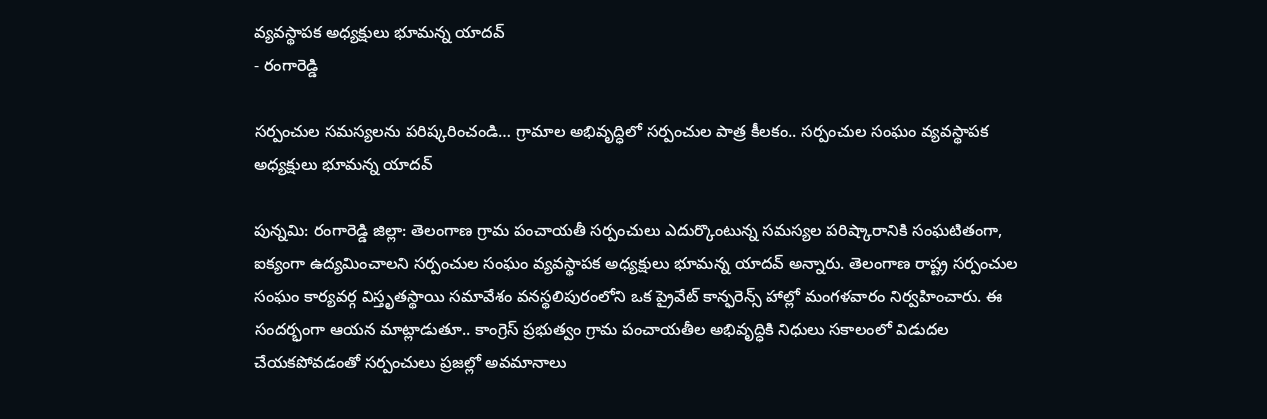వ్యవస్థాపక అధ్యక్షులు భూమన్న యాదవ్
- రంగారెడ్డి

సర్పంచుల సమస్యలను పరిష్కరించండి… గ్రామాల అభివృద్ధిలో సర్పంచుల పాత్ర కీలకం.. సర్పంచుల సంఘం వ్యవస్థాపక అధ్యక్షులు భూమన్న యాదవ్

పున్నమి: రంగారెడ్డి జిల్లా: తెలంగాణ గ్రామ పంచాయతీ సర్పంచులు ఎదుర్కొంటున్న సమస్యల పరిష్కారానికి సంఘటితంగా, ఐక్యంగా ఉద్యమించాలని సర్పంచుల సంఘం వ్యవస్థాపక అధ్యక్షులు భూమన్న యాదవ్ అన్నారు. తెలంగాణ రాష్ట్ర సర్పంచుల సంఘం కార్యవర్గ విస్తృతస్థాయి సమావేశం వనస్థలిపురంలోని ఒక ప్రైవేట్ కాన్ఫరెన్స్ హాల్లో మంగళవారం నిర్వహించారు. ఈ సందర్భంగా ఆయన మాట్లాడుతూ.. కాంగ్రెస్ ప్రభుత్వం గ్రామ పంచాయతీల అభివృద్ధికి నిధులు సకాలంలో విడుదల చేయకపోవడంతో సర్పంచులు ప్రజల్లో అవమానాలు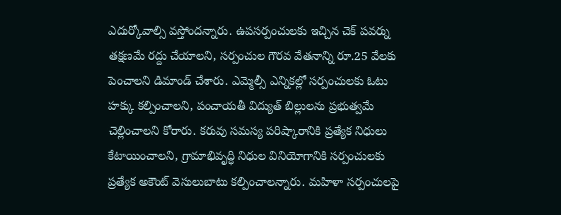ఎదుర్కోవాల్సి వస్తోందన్నారు. ఉపసర్పంచులకు ఇచ్చిన చెక్ పవర్ను తక్షణమే రద్దు చేయాలని, సర్పంచుల గౌరవ వేతనాన్ని రూ.25 వేలకు పెంచాలని డిమాండ్ చేశారు. ఎమ్మెల్సీ ఎన్నికల్లో సర్పంచులకు ఓటు హక్కు కల్పించాలని, పంచాయతీ విద్యుత్ బిల్లులను ప్రభుత్వమే చెల్లించాలని కోరారు. కరువు సమస్య పరిష్కారానికి ప్రత్యేక నిధులు కేటాయించాలని, గ్రామాభివృద్ధి నిధుల వినియోగానికి సర్పంచులకు ప్రత్యేక అకౌంట్ వెసులుబాటు కల్పించాలన్నారు. మహిళా సర్పంచులపై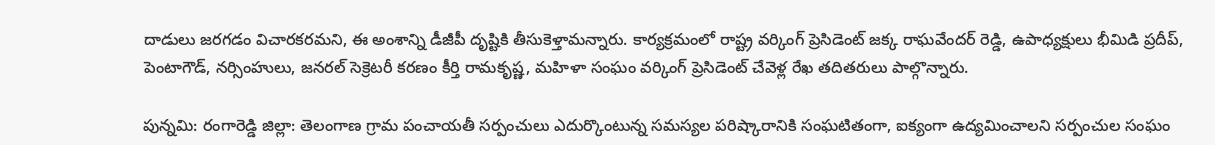దాడులు జరగడం విచారకరమని, ఈ అంశాన్ని డీజీపీ దృష్టికి తీసుకెళ్తామన్నారు. కార్యక్రమంలో రాష్ట్ర వర్కింగ్ ప్రెసిడెంట్ జక్క రాఘవేందర్ రెడ్డి, ఉపాధ్యక్షులు భీమిడి ప్రదీప్, పెంటాగౌడ్, నర్సింహులు, జనరల్ సెక్రెటరీ కరణం కీర్తి రామకృష్ణ, మహిళా సంఘం వర్కింగ్ ప్రెసిడెంట్ చేవెళ్ల రేఖ తదితరులు పాల్గొన్నారు.

పున్నమి: రంగారెడ్డి జిల్లా: తెలంగాణ గ్రామ పంచాయతీ సర్పంచులు ఎదుర్కొంటున్న సమస్యల పరిష్కారానికి సంఘటితంగా, ఐక్యంగా ఉద్యమించాలని సర్పంచుల సంఘం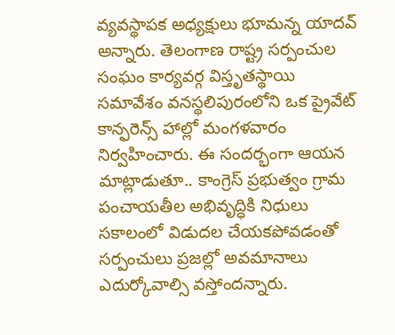వ్యవస్థాపక అధ్యక్షులు భూమన్న యాదవ్ అన్నారు. తెలంగాణ రాష్ట్ర సర్పంచుల సంఘం కార్యవర్గ విస్తృతస్థాయి సమావేశం వనస్థలిపురంలోని ఒక ప్రైవేట్ కాన్ఫరెన్స్ హాల్లో మంగళవారం నిర్వహించారు. ఈ సందర్భంగా ఆయన మాట్లాడుతూ.. కాంగ్రెస్ ప్రభుత్వం గ్రామ పంచాయతీల అభివృద్ధికి నిధులు సకాలంలో విడుదల చేయకపోవడంతో సర్పంచులు ప్రజల్లో అవమానాలు ఎదుర్కోవాల్సి వస్తోందన్నారు.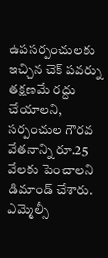ఉపసర్పంచులకు ఇచ్చిన చెక్ పవర్ను తక్షణమే రద్దు చేయాలని, సర్పంచుల గౌరవ వేతనాన్ని రూ.25 వేలకు పెంచాలని డిమాండ్ చేశారు. ఎమ్మెల్సీ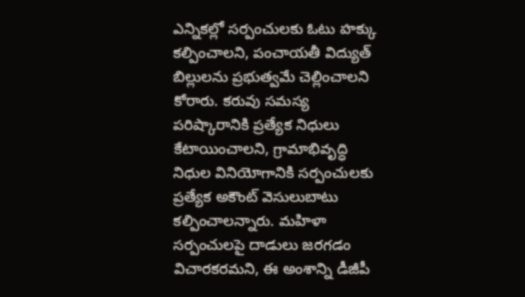ఎన్నికల్లో సర్పంచులకు ఓటు హక్కు కల్పించాలని, పంచాయతీ విద్యుత్ బిల్లులను ప్రభుత్వమే చెల్లించాలని కోరారు. కరువు సమస్య పరిష్కారానికి ప్రత్యేక నిధులు కేటాయించాలని, గ్రామాభివృద్ధి నిధుల వినియోగానికి సర్పంచులకు ప్రత్యేక అకౌంట్ వెసులుబాటు కల్పించాలన్నారు. మహిళా సర్పంచులపై దాడులు జరగడం విచారకరమని, ఈ అంశాన్ని డీజీపీ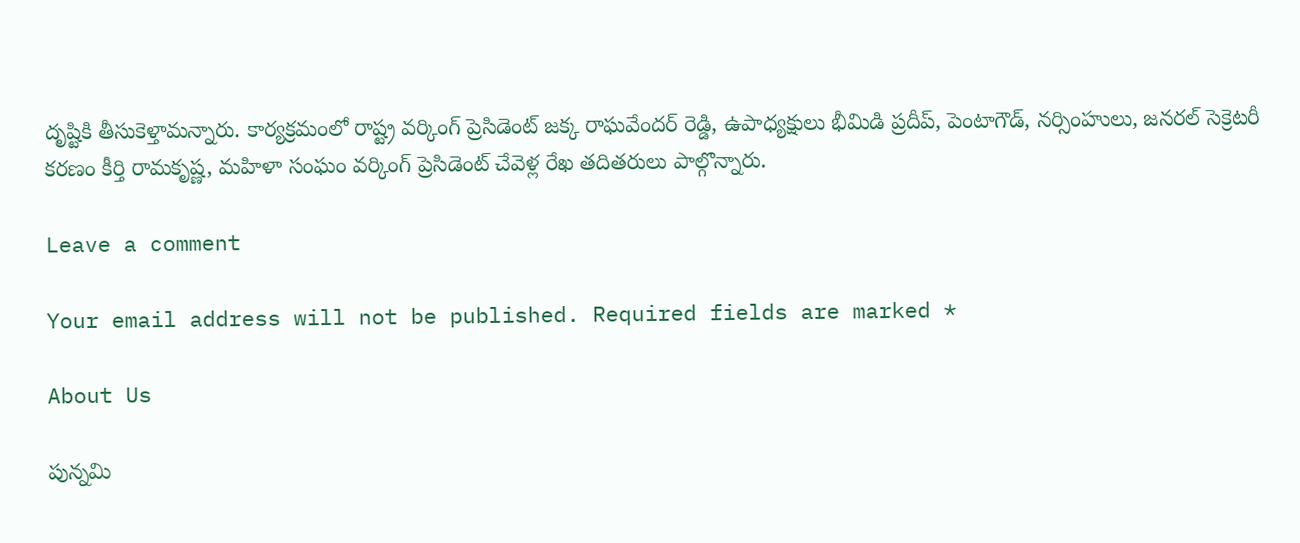దృష్టికి తీసుకెళ్తామన్నారు. కార్యక్రమంలో రాష్ట్ర వర్కింగ్ ప్రెసిడెంట్ జక్క రాఘవేందర్ రెడ్డి, ఉపాధ్యక్షులు భీమిడి ప్రదీప్, పెంటాగౌడ్, నర్సింహులు, జనరల్ సెక్రెటరీ కరణం కీర్తి రామకృష్ణ, మహిళా సంఘం వర్కింగ్ ప్రెసిడెంట్ చేవెళ్ల రేఖ తదితరులు పాల్గొన్నారు.

Leave a comment

Your email address will not be published. Required fields are marked *

About Us

పున్నమి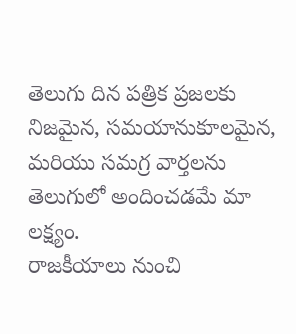తెలుగు దిన పత్రిక ప్రజలకు నిజమైన, సమయానుకూలమైన, మరియు సమగ్ర వార్తలను తెలుగులో అందించడమే మా లక్ష్యం.
రాజకీయాలు నుంచి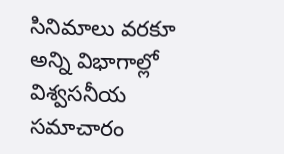సినిమాలు వరకూ అన్ని విభాగాల్లో విశ్వసనీయ సమాచారం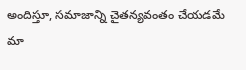అందిస్తూ, సమాజాన్ని చైతన్యవంతం చేయడమే మా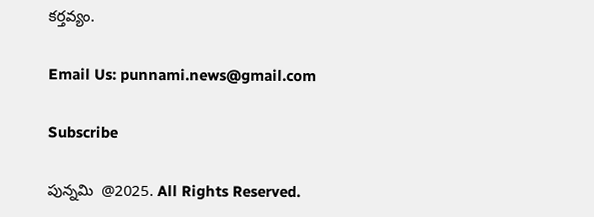కర్తవ్యం.

Email Us: punnami.news@gmail.com

Subscribe

పున్నమి  @2025. All Rights Reserved.